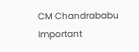CM Chandrababu Important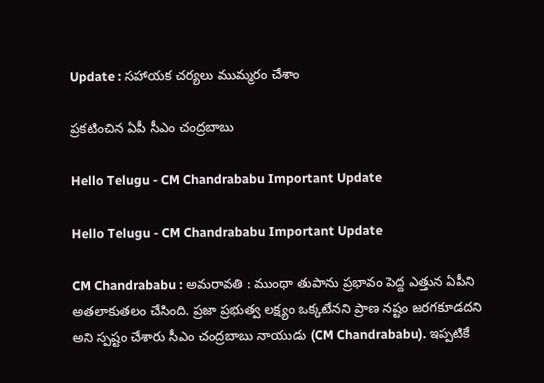Update : స‌హాయ‌క చర్య‌లు ముమ్మ‌రం చేశాం

ప్ర‌క‌టించిన ఏపీ సీఎం చంద్ర‌బాబు

Hello Telugu - CM Chandrababu Important Update

Hello Telugu - CM Chandrababu Important Update

CM Chandrababu : అమ‌రావ‌తి : ముంథా తుపాను ప్ర‌భావం పెద్ద ఎత్తున ఏపీని అత‌లాకుత‌లం చేసింది. ప్ర‌జా ప్రభుత్వ ల‌క్ష్యం ఒక్క‌టేనని ప్రాణ న‌ష్టం జ‌ర‌గ‌కూడ‌ద‌ని అని స్ప‌ష్టం చేశారు సీఎం చంద్ర‌బాబు నాయుడు (CM Chandrababu). ఇప్ప‌టికే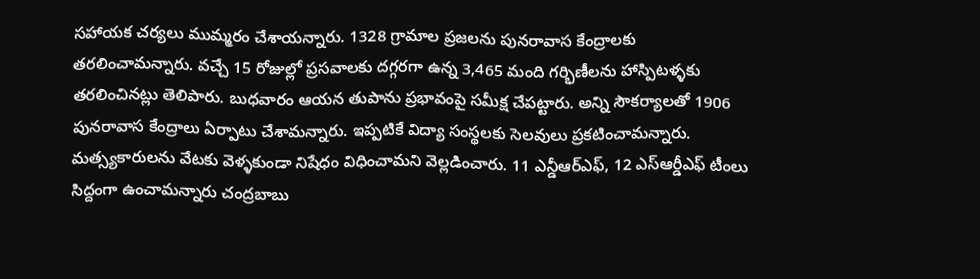స‌హాయ‌క చ‌ర్య‌లు ముమ్మ‌రం చేశాయ‌న్నారు. 1328 గ్రామాల ప్రజలను పునరావాస కేంద్రాలకు తరలించామన్నారు. వచ్చే 15 రోజుల్లో ప్రసవాలకు దగ్గరగా ఉన్న 3,465 మంది గర్భిణీలను హాస్పిటళ్ళకు తరలించిన‌ట్లు తెలిపారు. బుధ‌వారం ఆయ‌న తుపాను ప్ర‌భావంపై స‌మీక్ష చేప‌ట్టారు. అన్ని సౌకర్యాలతో 1906 పునరావాస కేంద్రాలు ఏర్పాటు చేశామ‌న్నారు. ఇప్పటికే విద్యా సంస్థలకు సెలవులు ప్రకటించామ‌న్నారు. మత్స్యకారులను వేటకు వెళ్ళకుండా నిషేధం విధించామ‌ని వెల్ల‌డించారు. 11 ఎన్డీఆర్ఎఫ్‌, 12 ఎస్ఆర్డీఎఫ్ టీంలు సిద్దంగా ఉంచామ‌న్నారు చంద్ర‌బాబు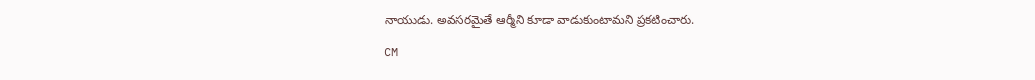నాయుడు. అవసరమైతే ఆర్మీని కూడా వాడుకుంటామ‌ని ప్ర‌క‌టించారు.

CM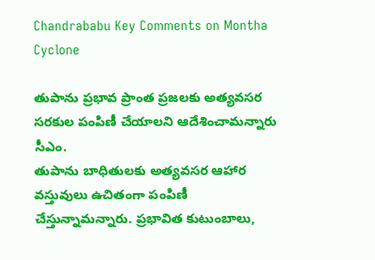Chandrababu Key Comments on Montha Cyclone

తుపాను ప్రభావ ప్రాంత ప్రజలకు అత్యవసర సరకుల పంపిణీ చేయాల‌ని ఆదేశించామన్నారు సీఎం.
తుపాను బాధితులకు అత్యవసర ఆహార వస్తువులు ఉచితంగా పంపిణీ చేస్తున్నామ‌న్నారు. ప్రభావిత కుటుంబాలు,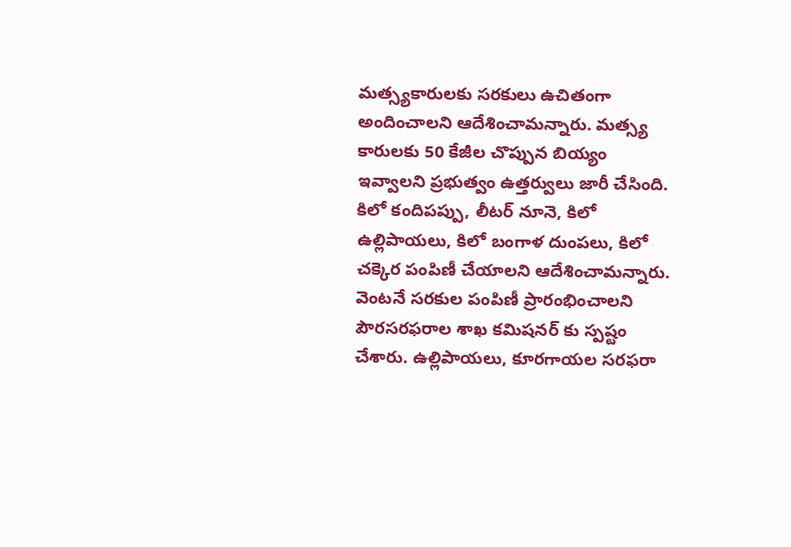మత్స్యకారులకు సరకులు ఉచితంగా అందించాలని ఆదేశించామ‌న్నారు. మత్స్య కారులకు 50 కేజీల చొప్పున బియ్యం ఇవ్వాలని ప్రభుత్వం ఉత్తర్వులు జారీ చేసింది. కిలో కందిపప్పు, లీటర్ నూనె, కిలో ఉల్లిపాయలు, కిలో బంగాళ దుంపలు, కిలో చక్కెర పంపిణీ చేయాల‌ని ఆదేశించామ‌న్నారు. వెంటనే సరకుల పంపిణీ ప్రారంభించాలని పౌరసరఫరాల శాఖ కమిషనర్ కు స్ప‌ష్టం చేశారు. ఉల్లిపాయలు, కూరగాయల సరఫరా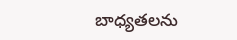బాధ్యతలను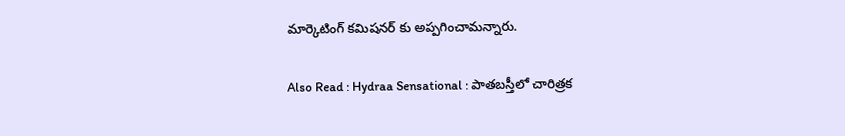మార్కెటింగ్ కమిషనర్ కు అప్పగించామ‌న్నారు.

Also Read : Hydraa Sensational : పాత‌బ‌స్తీలో చారిత్ర‌క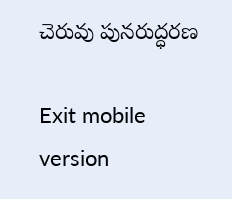చెరువు పున‌రుద్ధ‌ర‌ణ‌

Exit mobile version